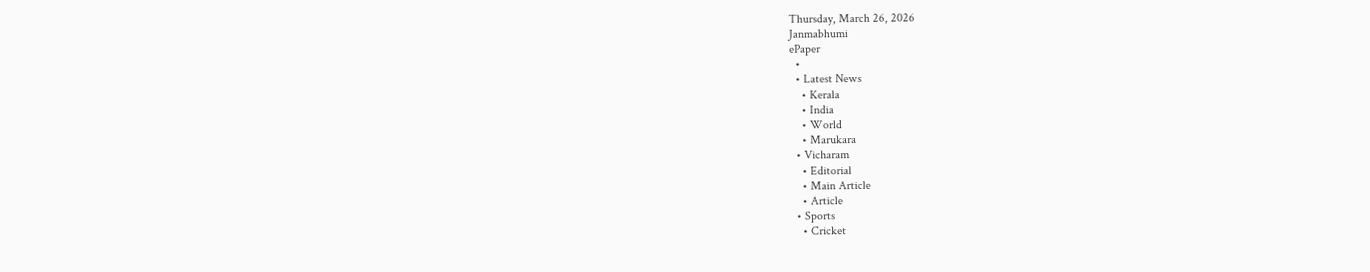Thursday, March 26, 2026
Janmabhumi
ePaper
  •
  • Latest News
    • Kerala
    • India
    • World
    • Marukara
  • Vicharam
    • Editorial
    • Main Article
    • Article
  • Sports
    • Cricket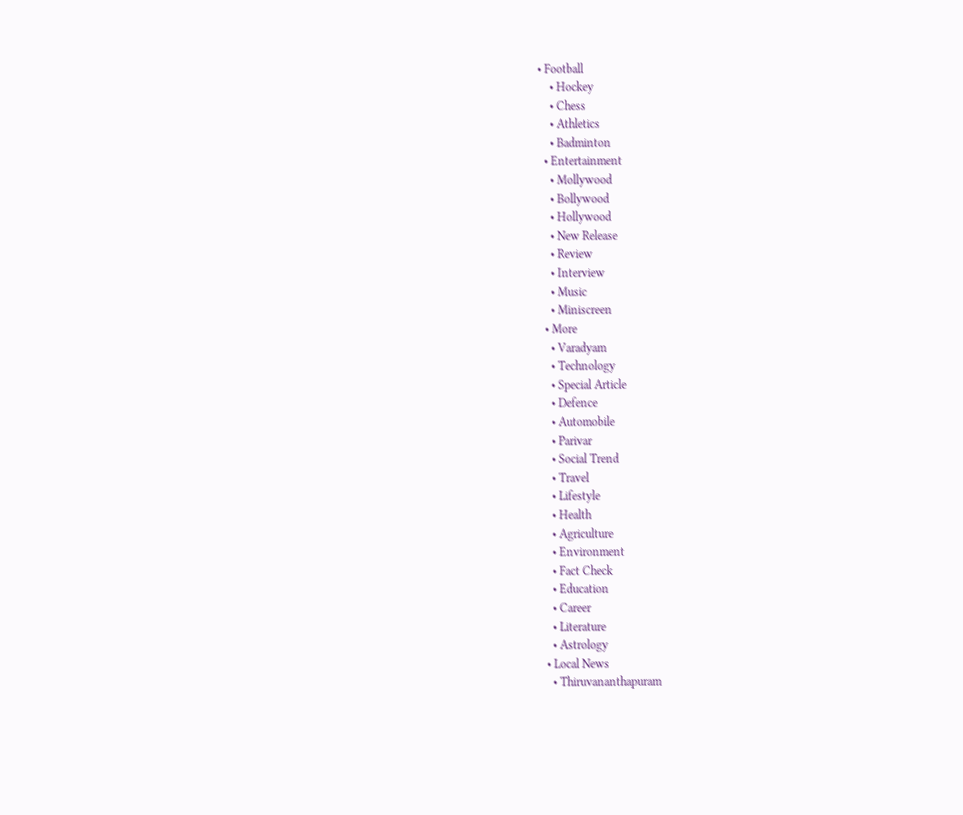• Football
    • Hockey
    • Chess
    • Athletics
    • Badminton
  • Entertainment
    • Mollywood
    • Bollywood
    • Hollywood
    • New Release
    • Review
    • Interview
    • Music
    • Miniscreen
  • More
    • Varadyam
    • Technology
    • Special Article
    • Defence
    • Automobile
    • Parivar
    • Social Trend
    • Travel
    • Lifestyle
    • Health
    • Agriculture
    • Environment
    • Fact Check
    • Education
    • Career
    • Literature
    • Astrology
  • Local News
    • Thiruvananthapuram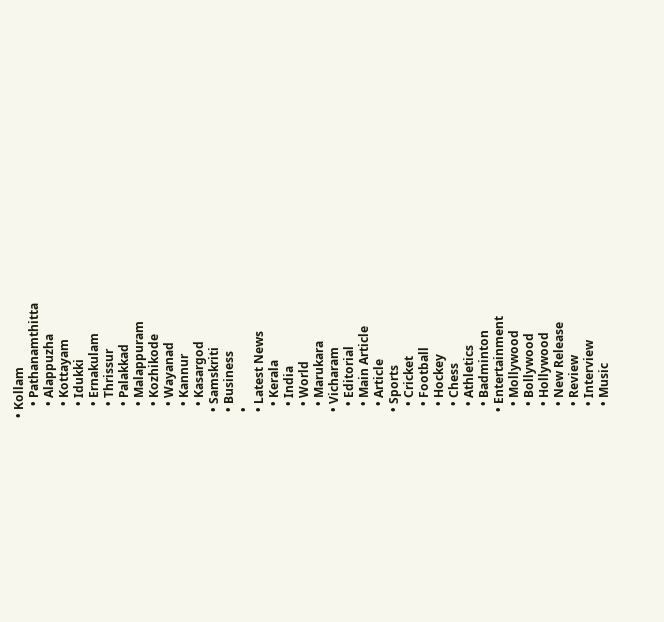• Kollam
    • Pathanamthitta
    • Alappuzha
    • Kottayam
    • Idukki
    • Ernakulam
    • Thrissur
    • Palakkad
    • Malappuram
    • Kozhikode
    • Wayanad
    • Kannur
    • Kasargod
  • Samskriti
  • Business
  •
  • Latest News
    • Kerala
    • India
    • World
    • Marukara
  • Vicharam
    • Editorial
    • Main Article
    • Article
  • Sports
    • Cricket
    • Football
    • Hockey
    • Chess
    • Athletics
    • Badminton
  • Entertainment
    • Mollywood
    • Bollywood
    • Hollywood
    • New Release
    • Review
    • Interview
    • Music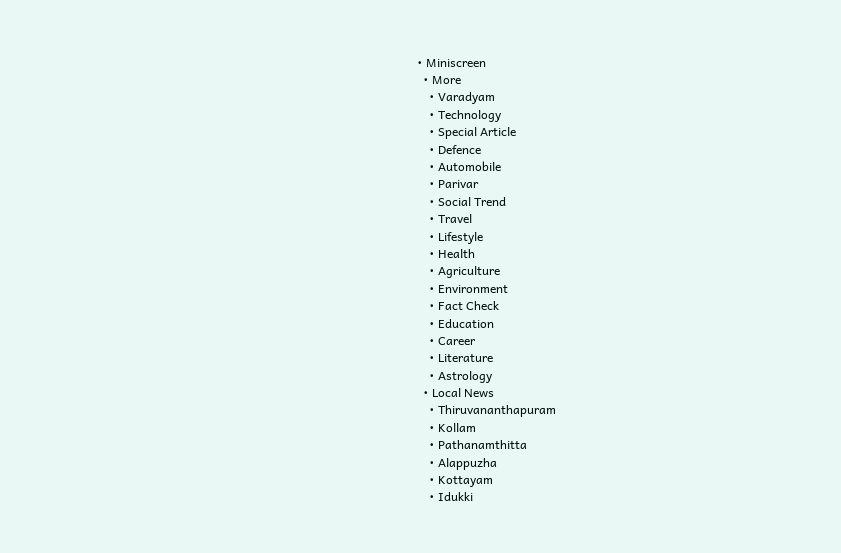• Miniscreen
  • More
    • Varadyam
    • Technology
    • Special Article
    • Defence
    • Automobile
    • Parivar
    • Social Trend
    • Travel
    • Lifestyle
    • Health
    • Agriculture
    • Environment
    • Fact Check
    • Education
    • Career
    • Literature
    • Astrology
  • Local News
    • Thiruvananthapuram
    • Kollam
    • Pathanamthitta
    • Alappuzha
    • Kottayam
    • Idukki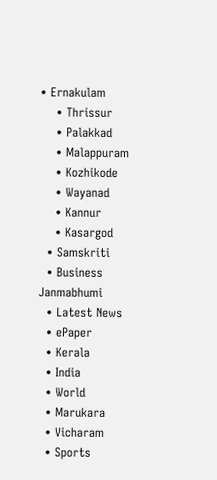• Ernakulam
    • Thrissur
    • Palakkad
    • Malappuram
    • Kozhikode
    • Wayanad
    • Kannur
    • Kasargod
  • Samskriti
  • Business
Janmabhumi
  • Latest News
  • ePaper
  • Kerala
  • India
  • World
  • Marukara
  • Vicharam
  • Sports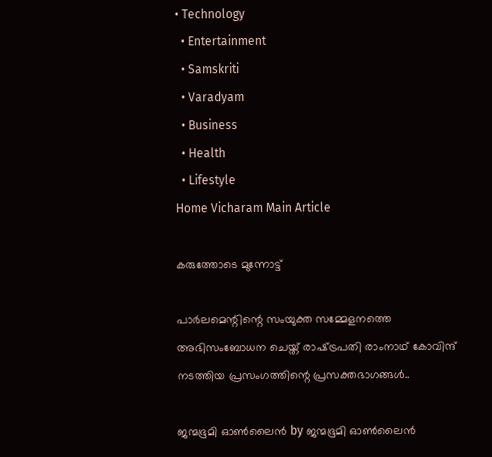• Technology
  • Entertainment
  • Samskriti
  • Varadyam
  • Business
  • Health
  • Lifestyle
Home Vicharam Main Article

കരുത്തോടെ മുന്നോട്ട്

പാര്‍ലമെന്റിന്റെ സംയുക്ത സമ്മേളനത്തെ അഭിസംബോധന ചെയ്ത് രാഷ്‌ട്രപതി രാംനാഥ് കോവിന്ദ് നടത്തിയ പ്രസംഗത്തിന്റെ പ്രസക്തഭാഗങ്ങള്‍..

ജന്മഭൂമി ഓണ്‍ലൈന്‍ by ജന്മഭൂമി ഓണ്‍ലൈന്‍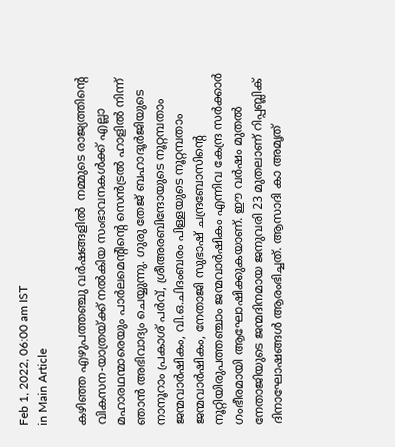Feb 1, 2022, 06:00 am IST
in Main Article

കഴിഞ്ഞ എഴുപത്തഞ്ചു വര്‍ഷങ്ങളില്‍  നമ്മുടെ രാജ്യത്തിന്റെ വികസന-യാത്രയ്‌ക്ക് നല്‍കിയ സംഭാവനകള്‍ക്ക് എല്ലാ മഹാരഥന്മാരെയും പാര്‍ലമെന്റിന്റെ സെന്‍ട്രല്‍ ഹാളില്‍ നിന്ന് ഞാന്‍ അഭിവാദ്യം ചെയ്യുന്നു. ഗുരു തേജ് ബഹാദൂര്‍ജിയുടെ നാനൂറാം പ്രകാശ് പര്‍വ്, ശ്രീഅരബിന്ദോയുടെ നൂറ്റമ്പതാം ജന്മവാര്‍ഷികം, വി.ഒ.ചിദംബരം പിള്ളയുടെ നൂറ്റമ്പതാം ജന്മവാര്‍ഷികം, നേതാജി സുഭാഷ് ചന്ദ്രബോസിന്റെ നൂറ്റിയിരുപത്തഞ്ചാം ജന്മവാര്‍ഷികം എന്നിവ കേന്ദ്ര സര്‍ക്കാര്‍ ഗംഭീരമായി ആഘോഷിക്കുകയാണ്. ഈ വര്‍ഷം മുതല്‍ നേതാജിയുടെ ജന്മദിനമായ ജനുവരി 23 മുതലാണ് റിപ്പബ്ലിക് ദിനാഘോഷങ്ങള്‍ ആരംഭിച്ചത്. ആസാദി കാ അമൃത്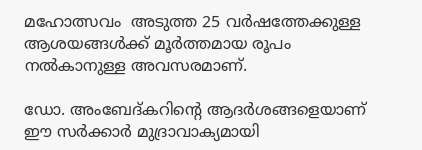മഹോത്സവം  അടുത്ത 25 വര്‍ഷത്തേക്കുള്ള ആശയങ്ങള്‍ക്ക് മൂര്‍ത്തമായ രൂപം നല്‍കാനുള്ള അവസരമാണ്.

ഡോ. അംബേദ്കറിന്റെ ആദര്‍ശങ്ങളെയാണ് ഈ സര്‍ക്കാര്‍ മുദ്രാവാക്യമായി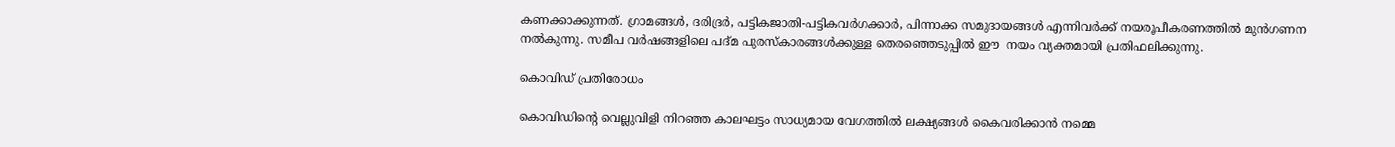കണക്കാക്കുന്നത്. ഗ്രാമങ്ങള്‍, ദരിദ്രര്‍, പട്ടികജാതി-പട്ടികവര്‍ഗക്കാര്‍, പിന്നാക്ക സമുദായങ്ങള്‍ എന്നിവര്‍ക്ക് നയരൂപീകരണത്തില്‍ മുന്‍ഗണന നല്‍കുന്നു. സമീപ വര്‍ഷങ്ങളിലെ പദ്മ പുരസ്‌കാരങ്ങള്‍ക്കുള്ള തെരഞ്ഞെടുപ്പില്‍ ഈ  നയം വ്യക്തമായി പ്രതിഫലിക്കുന്നു.

കൊവിഡ് പ്രതിരോധം

കൊവിഡിന്റെ വെല്ലുവിളി നിറഞ്ഞ കാലഘട്ടം സാധ്യമായ വേഗത്തില്‍ ലക്ഷ്യങ്ങള്‍ കൈവരിക്കാന്‍ നമ്മെ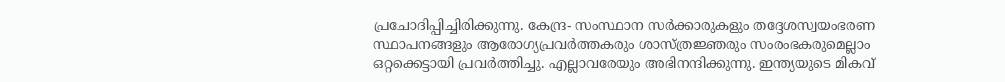പ്രചോദിപ്പിച്ചിരിക്കുന്നു. കേന്ദ്ര- സംസ്ഥാന സര്‍ക്കാരുകളും തദ്ദേശസ്വയംഭരണ സ്ഥാപനങ്ങളും ആരോഗ്യപ്രവര്‍ത്തകരും ശാസ്ത്രജ്ഞരും സംരംഭകരുമെല്ലാം ഒറ്റക്കെട്ടായി പ്രവര്‍ത്തിച്ചു. എല്ലാവരേയും അഭിനന്ദിക്കുന്നു. ഇന്ത്യയുടെ മികവ്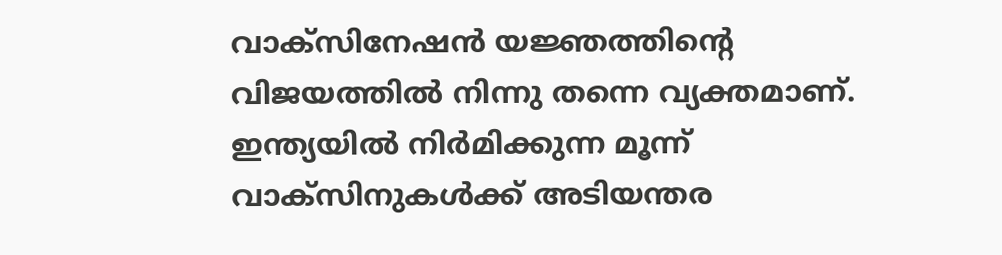വാക്സിനേഷന്‍ യജ്ഞത്തിന്റെ വിജയത്തില്‍ നിന്നു തന്നെ വ്യക്തമാണ്. ഇന്ത്യയില്‍ നിര്‍മിക്കുന്ന മൂന്ന് വാക്‌സിനുകള്‍ക്ക് അടിയന്തര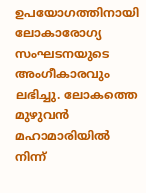ഉപയോഗത്തിനായി ലോകാരോഗ്യ സംഘടനയുടെ അംഗീകാരവും ലഭിച്ചു. ലോകത്തെ മുഴുവന്‍ മഹാമാരിയില്‍ നിന്ന്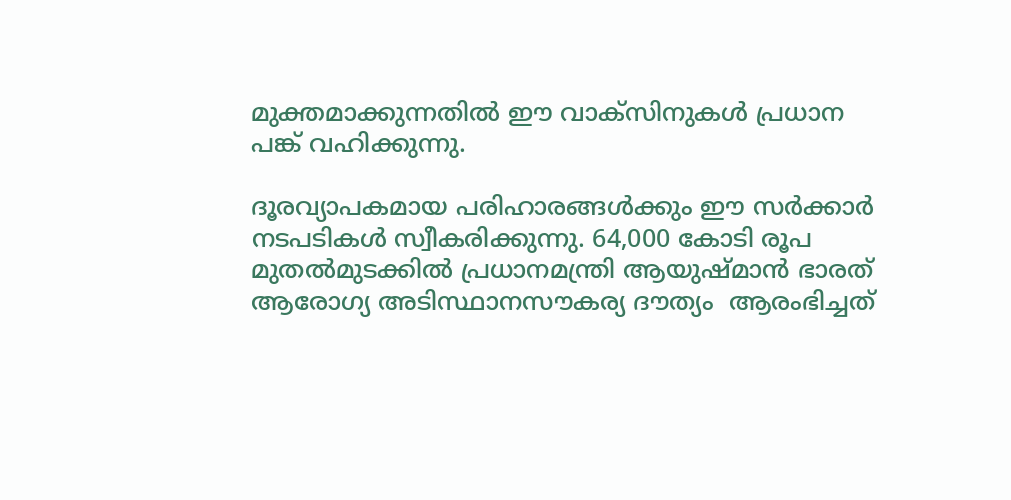മുക്തമാക്കുന്നതില്‍ ഈ വാക്സിനുകള്‍ പ്രധാന പങ്ക് വഹിക്കുന്നു.

ദൂരവ്യാപകമായ പരിഹാരങ്ങള്‍ക്കും ഈ സര്‍ക്കാര്‍ നടപടികള്‍ സ്വീകരിക്കുന്നു. 64,000 കോടി രൂപ മുതല്‍മുടക്കില്‍ പ്രധാനമന്ത്രി ആയുഷ്മാന്‍ ഭാരത് ആരോഗ്യ അടിസ്ഥാനസൗകര്യ ദൗത്യം  ആരംഭിച്ചത്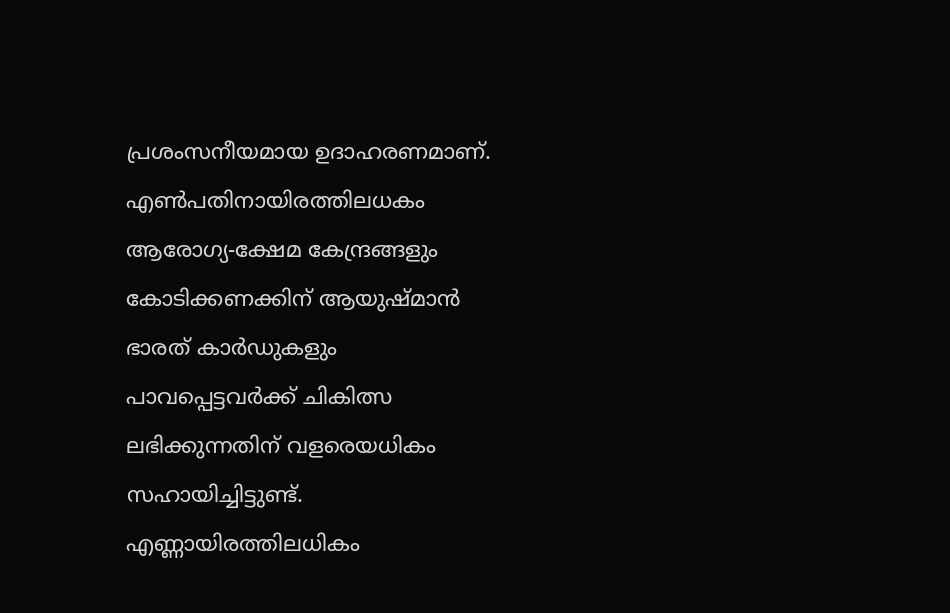പ്രശംസനീയമായ ഉദാഹരണമാണ്. എണ്‍പതിനായിരത്തിലധകം ആരോഗ്യ-ക്ഷേമ കേന്ദ്രങ്ങളും കോടിക്കണക്കിന് ആയുഷ്മാന്‍ ഭാരത് കാര്‍ഡുകളും പാവപ്പെട്ടവര്‍ക്ക് ചികിത്സ ലഭിക്കുന്നതിന് വളരെയധികം സഹായിച്ചിട്ടുണ്ട്. എണ്ണായിരത്തിലധികം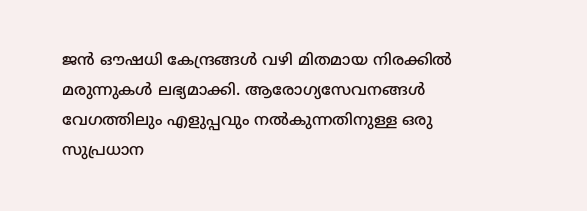ജന്‍ ഔഷധി കേന്ദ്രങ്ങള്‍ വഴി മിതമായ നിരക്കില്‍ മരുന്നുകള്‍ ലഭ്യമാക്കി. ആരോഗ്യസേവനങ്ങള്‍  വേഗത്തിലും എളുപ്പവും നല്‍കുന്നതിനുള്ള ഒരു സുപ്രധാന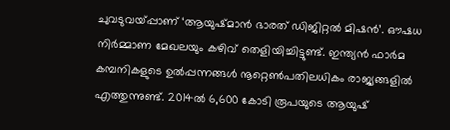ചുവടുവയ്‌പ്പാണ് ‘ആയുഷ്മാന്‍ ഭാരത് ഡിജിറ്റല്‍ മിഷന്‍’. ഔഷധ നിര്‍മ്മാണ മേഖലയും കഴിവ് തെളിയിച്ചിട്ടുണ്ട്. ഇന്ത്യന്‍ ഫാര്‍മ കമ്പനികളുടെ ഉല്‍പ്പന്നങ്ങള്‍ നൂറ്റെണ്‍പതിലധികം രാജ്യങ്ങളില്‍ എത്തുന്നുണ്ട്. 2014ല്‍ 6,600 കോടി രൂപയുടെ ആയുഷ്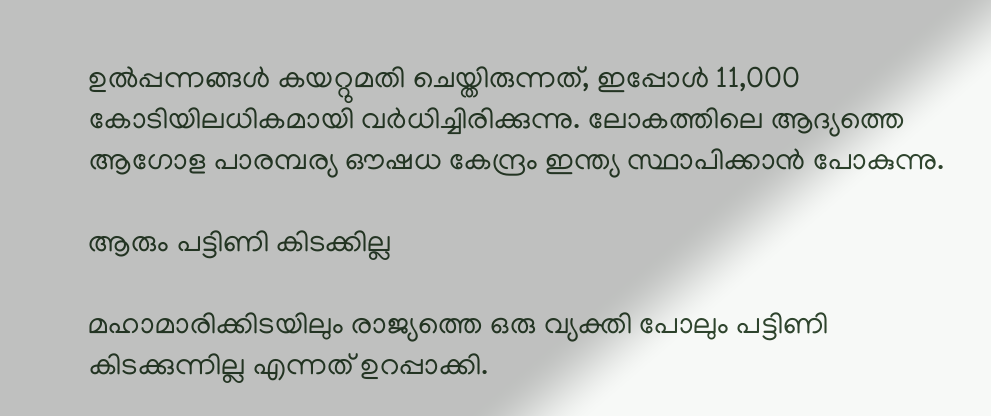ഉല്‍പ്പന്നങ്ങള്‍ കയറ്റുമതി ചെയ്തിരുന്നത്, ഇപ്പോള്‍ 11,000 കോടിയിലധികമായി വര്‍ധിച്ചിരിക്കുന്നു. ലോകത്തിലെ ആദ്യത്തെ ആഗോള പാരമ്പര്യ ഔഷധ കേന്ദ്രം ഇന്ത്യ സ്ഥാപിക്കാന്‍ പോകുന്നു.

ആരും പട്ടിണി കിടക്കില്ല

മഹാമാരിക്കിടയിലും രാജ്യത്തെ ഒരു വ്യക്തി പോലും പട്ടിണി കിടക്കുന്നില്ല എന്നത് ഉറപ്പാക്കി.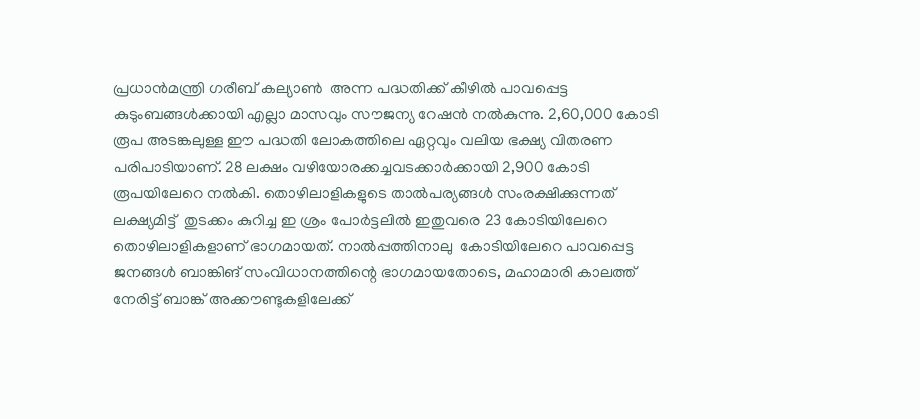പ്രധാന്‍മന്ത്രി ഗരീബ് കല്യാണ്‍  അന്ന പദ്ധതിക്ക് കീഴില്‍ പാവപ്പെട്ട കുടുംബങ്ങള്‍ക്കായി എല്ലാ മാസവും സൗജന്യ റേഷന്‍ നല്‍കുന്നു. 2,60,000 കോടി രൂപ അടങ്കലുള്ള ഈ പദ്ധതി ലോകത്തിലെ ഏറ്റവും വലിയ ഭക്ഷ്യ വിതരണ പരിപാടിയാണ്. 28 ലക്ഷം വഴിയോരക്കച്ചവടക്കാര്‍ക്കായി 2,900 കോടി രൂപയിലേറെ നല്‍കി. തൊഴിലാളികളുടെ താല്‍പര്യങ്ങള്‍ സംരക്ഷിക്കുന്നത് ലക്ഷ്യമിട്ട്  തുടക്കം കുറിച്ച ഇ ശ്രം പോര്‍ട്ടലില്‍ ഇതുവരെ 23 കോടിയിലേറെ തൊഴിലാളികളാണ് ഭാഗമായത്. നാല്‍പ്പത്തിനാലു  കോടിയിലേറെ പാവപ്പെട്ട ജനങ്ങള്‍ ബാങ്കിങ് സംവിധാനത്തിന്റെ ഭാഗമായതോടെ, മഹാമാരി കാലത്ത് നേരിട്ട് ബാങ്ക് അക്കൗണ്ടുകളിലേക്ക്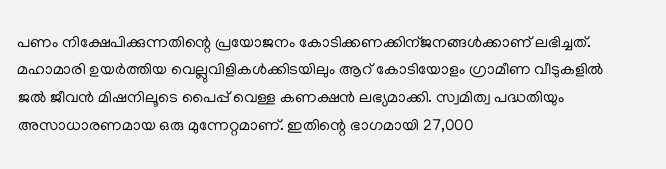പണം നിക്ഷേപിക്കുന്നതിന്റെ പ്രയോജനം കോടിക്കണക്കിന്ജനങ്ങള്‍ക്കാണ് ലഭിച്ചത്. മഹാമാരി ഉയര്‍ത്തിയ വെല്ലുവിളികള്‍ക്കിടയിലും ആറ് കോടിയോളം ഗ്രാമീണ വീടുകളില്‍ ജല്‍ ജീവന്‍ മിഷനിലൂടെ പൈപ്പ് വെള്ള കണക്ഷന്‍ ലഭ്യമാക്കി. സ്വമിത്വ പദ്ധതിയും അസാധാരണമായ ഒരു മുന്നേറ്റമാണ്. ഇതിന്റെ ഭാഗമായി 27,000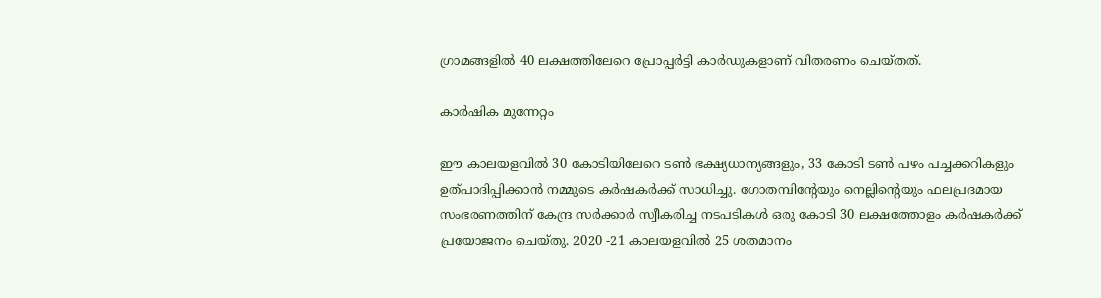ഗ്രാമങ്ങളില്‍ 40 ലക്ഷത്തിലേറെ പ്രോപ്പര്‍ട്ടി കാര്‍ഡുകളാണ് വിതരണം ചെയ്തത്.

കാര്‍ഷിക മുന്നേറ്റം

ഈ കാലയളവില്‍ 30 കോടിയിലേറെ ടണ്‍ ഭക്ഷ്യധാന്യങ്ങളും, 33 കോടി ടണ്‍ പഴം പച്ചക്കറികളും ഉത്പാദിപ്പിക്കാന്‍ നമ്മുടെ കര്‍ഷകര്‍ക്ക് സാധിച്ചു. ഗോതമ്പിന്റേയും നെല്ലിന്റെയും ഫലപ്രദമായ സംഭരണത്തിന് കേന്ദ്ര സര്‍ക്കാര്‍ സ്വീകരിച്ച നടപടികള്‍ ഒരു കോടി 30 ലക്ഷത്തോളം കര്‍ഷകര്‍ക്ക് പ്രയോജനം ചെയ്തു. 2020 -21 കാലയളവില്‍ 25 ശതമാനം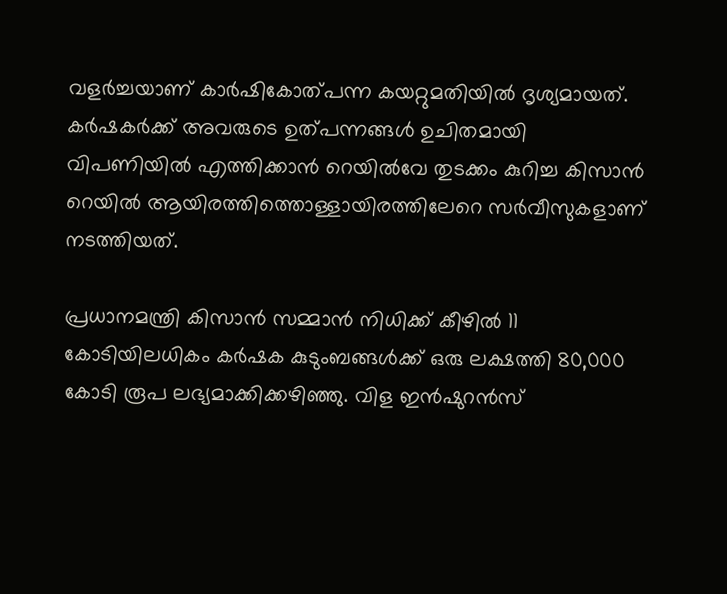വളര്‍ച്ചയാണ് കാര്‍ഷികോത്പന്ന കയറ്റുമതിയില്‍ ദൃശ്യമായത്. കര്‍ഷകര്‍ക്ക് അവരുടെ ഉത്പന്നങ്ങള്‍ ഉചിതമായി വിപണിയില്‍ എത്തിക്കാന്‍ റെയില്‍വേ തുടക്കം കുറിച്ച കിസാന്‍ റെയില്‍ ആയിരത്തിത്തൊള്ളായിരത്തിലേറെ സര്‍വീസുകളാണ് നടത്തിയത്.

പ്രധാനമന്ത്രി കിസാന്‍ സമ്മാന്‍ നിധിക്ക് കീഴില്‍ 11 കോടിയിലധികം കര്‍ഷക കുടുംബങ്ങള്‍ക്ക് ഒരു ലക്ഷത്തി 80,000 കോടി രൂപ ലഭ്യമാക്കിക്കഴിഞ്ഞു. വിള ഇന്‍ഷുറന്‍സ്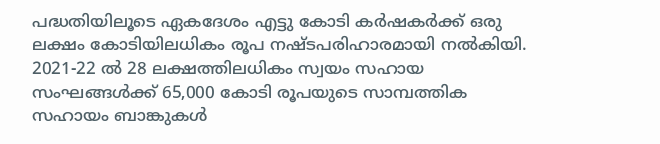പദ്ധതിയിലൂടെ ഏകദേശം എട്ടു കോടി കര്‍ഷകര്‍ക്ക് ഒരു ലക്ഷം കോടിയിലധികം രൂപ നഷ്ടപരിഹാരമായി നല്‍കിയി. 2021-22 ല്‍ 28 ലക്ഷത്തിലധികം സ്വയം സഹായ സംഘങ്ങള്‍ക്ക് 65,000 കോടി രൂപയുടെ സാമ്പത്തിക സഹായം ബാങ്കുകള്‍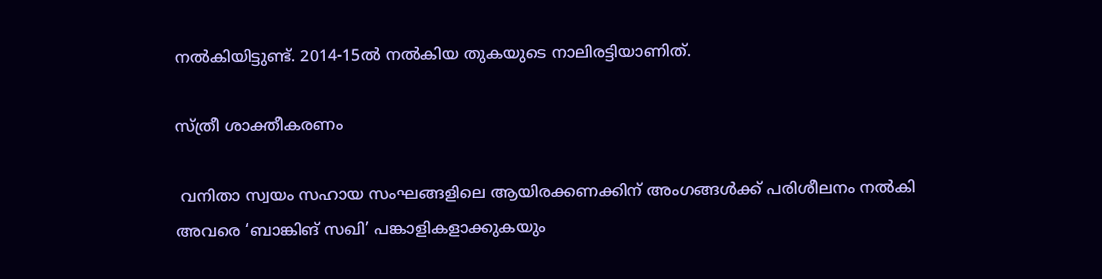നല്‍കിയിട്ടുണ്ട്. 2014-15ല്‍ നല്‍കിയ തുകയുടെ നാലിരട്ടിയാണിത്.

സ്ത്രീ ശാക്തീകരണം

 വനിതാ സ്വയം സഹായ സംഘങ്ങളിലെ ആയിരക്കണക്കിന് അംഗങ്ങള്‍ക്ക് പരിശീലനം നല്‍കി അവരെ ‘ബാങ്കിങ് സഖി’ പങ്കാളികളാക്കുകയും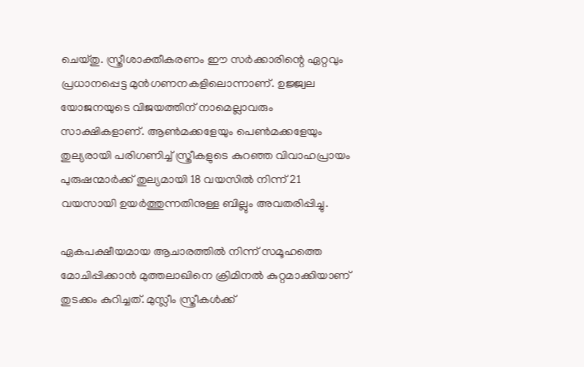ചെയ്തു. സ്ത്രീശാക്തീകരണം ഈ സര്‍ക്കാരിന്റെ ഏറ്റവും പ്രധാനപ്പെട്ട മുന്‍ഗണനകളിലൊന്നാണ്. ഉജ്ജ്വല യോജനയുടെ വിജയത്തിന് നാമെല്ലാവരും സാക്ഷികളാണ്. ആണ്‍മക്കളേയും പെണ്‍മക്കളേയും തുല്യരായി പരിഗണിച്ച് സ്ത്രീകളുടെ കുറഞ്ഞ വിവാഹപ്രായം പുരുഷന്മാര്‍ക്ക് തുല്യമായി 18 വയസില്‍ നിന്ന് 21 വയസായി ഉയര്‍ത്തുന്നതിനുള്ള ബില്ലും അവതരിപ്പിച്ചു.

ഏകപക്ഷീയമായ ആചാരത്തില്‍ നിന്ന് സമൂഹത്തെ മോചിപ്പിക്കാന്‍ മുത്തലാഖിനെ ക്രിമിനല്‍ കുറ്റമാക്കിയാണ് തുടക്കം കുറിച്ചത്. മുസ്ലീം സ്ത്രീകള്‍ക്ക്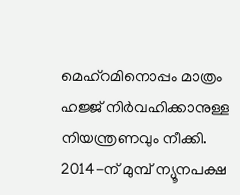മെഹ്‌റമിനൊപ്പം മാത്രം ഹജ്ജ് നിര്‍വഹിക്കാനുള്ള നിയന്ത്രണവും നീക്കി. 2014-ന് മുമ്പ് ന്യൂനപക്ഷ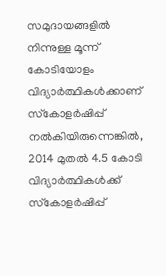സമുദായങ്ങളില്‍ നിന്നുള്ള മൂന്ന് കോടിയോളം വിദ്യാര്‍ത്ഥികള്‍ക്കാണ് സ്‌കോളര്‍ഷിപ്പ് നല്‍കിയിരുന്നെങ്കില്‍, 2014 മുതല്‍ 4.5 കോടി വിദ്യാര്‍ത്ഥികള്‍ക്ക് സ്‌കോളര്‍ഷിപ്പ്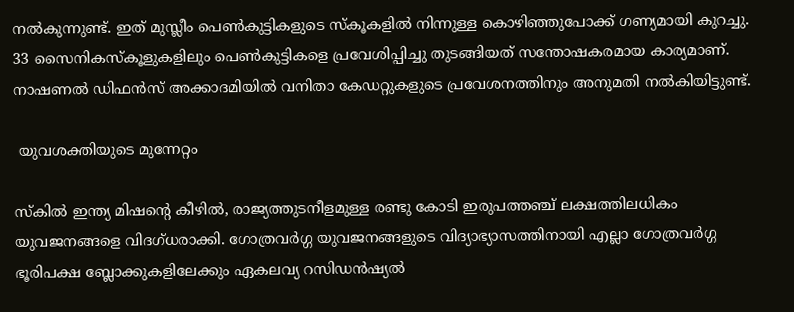നല്‍കുന്നുണ്ട്. ഇത് മുസ്ലീം പെണ്‍കുട്ടികളുടെ സ്‌കൂകളില്‍ നിന്നുള്ള കൊഴിഞ്ഞുപോക്ക് ഗണ്യമായി കുറച്ചു. 33 സൈനികസ്‌കൂളുകളിലും പെണ്‍കുട്ടികളെ പ്രവേശിപ്പിച്ചു തുടങ്ങിയത് സന്തോഷകരമായ കാര്യമാണ്. നാഷണല്‍ ഡിഫന്‍സ് അക്കാദമിയില്‍ വനിതാ കേഡറ്റുകളുടെ പ്രവേശനത്തിനും അനുമതി നല്‍കിയിട്ടുണ്ട്.

 യുവശക്തിയുടെ മുന്നേറ്റം

സ്‌കില്‍ ഇന്ത്യ മിഷന്റെ കീഴില്‍, രാജ്യത്തുടനീളമുള്ള രണ്ടു കോടി ഇരുപത്തഞ്ച് ലക്ഷത്തിലധികം യുവജനങ്ങളെ വിദഗ്ധരാക്കി. ഗോത്രവര്‍ഗ്ഗ യുവജനങ്ങളുടെ വിദ്യാഭ്യാസത്തിനായി എല്ലാ ഗോത്രവര്‍ഗ്ഗ ഭൂരിപക്ഷ ബ്ലോക്കുകളിലേക്കും ഏകലവ്യ റസിഡന്‍ഷ്യല്‍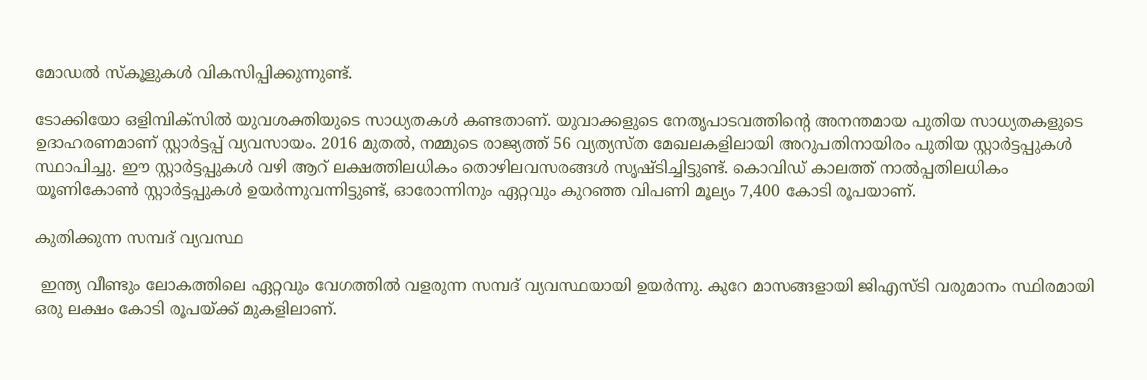മോഡല്‍ സ്‌കൂളുകള്‍ വികസിപ്പിക്കുന്നുണ്ട്.

ടോക്കിയോ ഒളിമ്പിക്‌സില്‍ യുവശക്തിയുടെ സാധ്യതകള്‍ കണ്ടതാണ്. യുവാക്കളുടെ നേതൃപാടവത്തിന്റെ അനന്തമായ പുതിയ സാധ്യതകളുടെ ഉദാഹരണമാണ് സ്റ്റാര്‍ട്ടപ്പ് വ്യവസായം. 2016 മുതല്‍, നമ്മുടെ രാജ്യത്ത് 56 വ്യത്യസ്ത മേഖലകളിലായി അറുപതിനായിരം പുതിയ സ്റ്റാര്‍ട്ടപ്പുകള്‍ സ്ഥാപിച്ചു. ഈ സ്റ്റാര്‍ട്ടപ്പുകള്‍ വഴി ആറ് ലക്ഷത്തിലധികം തൊഴിലവസരങ്ങള്‍ സൃഷ്ടിച്ചിട്ടുണ്ട്. കൊവിഡ് കാലത്ത് നാല്‍പ്പതിലധികം യൂണികോണ്‍ സ്റ്റാര്‍ട്ടപ്പുകള്‍ ഉയര്‍ന്നുവന്നിട്ടുണ്ട്, ഓരോന്നിനും ഏറ്റവും കുറഞ്ഞ വിപണി മൂല്യം 7,400 കോടി രൂപയാണ്.

കുതിക്കുന്ന സമ്പദ് വ്യവസ്ഥ

 ഇന്ത്യ വീണ്ടും ലോകത്തിലെ ഏറ്റവും വേഗത്തില്‍ വളരുന്ന സമ്പദ് വ്യവസ്ഥയായി ഉയര്‍ന്നു. കുറേ മാസങ്ങളായി ജിഎസ്ടി വരുമാനം സ്ഥിരമായി ഒരു ലക്ഷം കോടി രൂപയ്‌ക്ക് മുകളിലാണ്.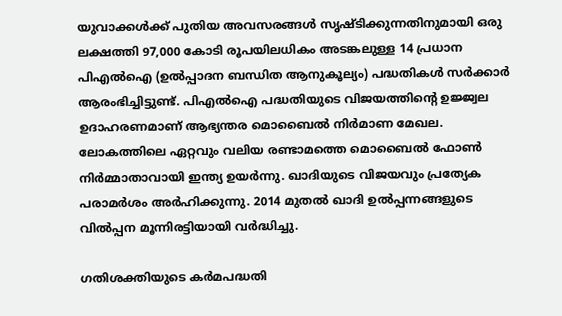യുവാക്കള്‍ക്ക് പുതിയ അവസരങ്ങള്‍ സൃഷ്ടിക്കുന്നതിനുമായി ഒരു ലക്ഷത്തി 97,000 കോടി രൂപയിലധികം അടങ്കലുള്ള 14 പ്രധാന പിഎല്‍ഐ (ഉല്‍പ്പാദന ബന്ധിത ആനുകൂല്യം) പദ്ധതികള്‍ സര്‍ക്കാര്‍ ആരംഭിച്ചിട്ടുണ്ട്. പിഎല്‍ഐ പദ്ധതിയുടെ വിജയത്തിന്റെ ഉജ്ജ്വല ഉദാഹരണമാണ് ആഭ്യന്തര മൊബൈല്‍ നിര്‍മാണ മേഖല. ലോകത്തിലെ ഏറ്റവും വലിയ രണ്ടാമത്തെ മൊബൈല്‍ ഫോണ്‍ നിര്‍മ്മാതാവായി ഇന്ത്യ ഉയര്‍ന്നു. ഖാദിയുടെ വിജയവും പ്രത്യേക പരാമര്‍ശം അര്‍ഹിക്കുന്നു. 2014 മുതല്‍ ഖാദി ഉല്‍പ്പന്നങ്ങളുടെ വില്‍പ്പന മൂന്നിരട്ടിയായി വര്‍ദ്ധിച്ചു.

ഗതിശക്തിയുടെ കര്‍മപദ്ധതി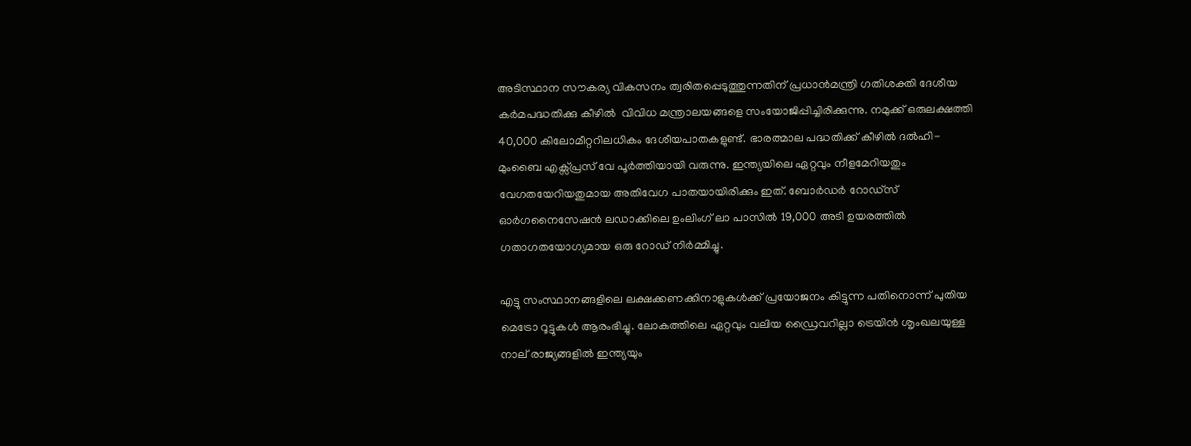അടിസ്ഥാന സൗകര്യ വികസനം ത്വരിതപ്പെടുത്തുന്നതിന് പ്രധാന്‍മന്ത്രി ഗതിശക്തി ദേശീയ കര്‍മപദ്ധതിക്കു കീഴില്‍  വിവിധ മന്ത്രാലയങ്ങളെ സംയോജിപ്പിച്ചിരിക്കുന്നു. നമുക്ക് ഒരുലക്ഷത്തി 40,000 കിലോമീറ്ററിലധികം ദേശീയപാതകളുണ്ട്. ഭാരത്മാല പദ്ധതിക്ക് കീഴില്‍ ദല്‍ഹി-മുംബൈ എക്സ്പ്രസ് വേ പൂര്‍ത്തിയായി വരുന്നു. ഇന്ത്യയിലെ ഏറ്റവും നീളമേറിയതും വേഗതയേറിയതുമായ അതിവേഗ പാതയായിരിക്കും ഇത്. ബോര്‍ഡര്‍ റോഡ്‌സ് ഓര്‍ഗനൈസേഷന്‍ ലഡാക്കിലെ ഉംലിംഗ് ലാ പാസില്‍ 19,000 അടി ഉയരത്തില്‍ ഗതാഗതയോഗ്യമായ ഒരു റോഡ് നിര്‍മ്മിച്ചു.

എട്ടു സംസ്ഥാനങ്ങളിലെ ലക്ഷക്കണക്കിനാളുകള്‍ക്ക് പ്രയോജനം കിട്ടുന്ന പതിനൊന്ന് പുതിയ മെട്രോ റൂട്ടുകള്‍ ആരംഭിച്ചു. ലോകത്തിലെ ഏറ്റവും വലിയ ഡ്രൈവറില്ലാ ട്രെയിന്‍ ശൃംഖലയുള്ള നാല് രാജ്യങ്ങളില്‍ ഇന്ത്യയും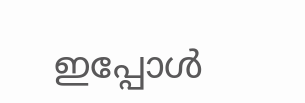ഇപ്പോള്‍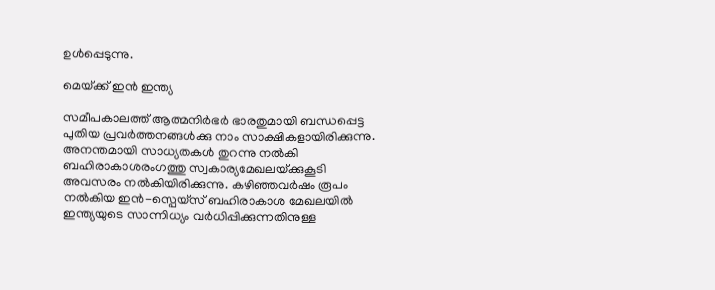ഉള്‍പ്പെടുന്നു.

മെയ്‌ക്ക് ഇന്‍ ഇന്ത്യ

സമീപകാലത്ത് ആത്മനിര്‍ഭര്‍ ഭാരതുമായി ബന്ധപ്പെട്ട പുതിയ പ്രവര്‍ത്തനങ്ങള്‍ക്കു നാം സാക്ഷികളായിരിക്കുന്നു.  അനന്തമായി സാധ്യതകള്‍ തുറന്നു നല്‍കി ബഹിരാകാശരംഗത്തു സ്വകാര്യമേഖലയ്‌ക്കുകൂടി അവസരം നല്‍കിയിരിക്കുന്നു. കഴിഞ്ഞവര്‍ഷം രൂപം നല്‍കിയ ഇന്‍-സ്പെയ്സ് ബഹിരാകാശ മേഖലയില്‍ ഇന്ത്യയുടെ സാന്നിധ്യം വര്‍ധിപ്പിക്കുന്നതിനുള്ള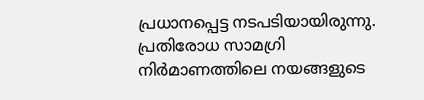പ്രധാനപ്പെട്ട നടപടിയായിരുന്നു. പ്രതിരോധ സാമഗ്രി നിര്‍മാണത്തിലെ നയങ്ങളുടെ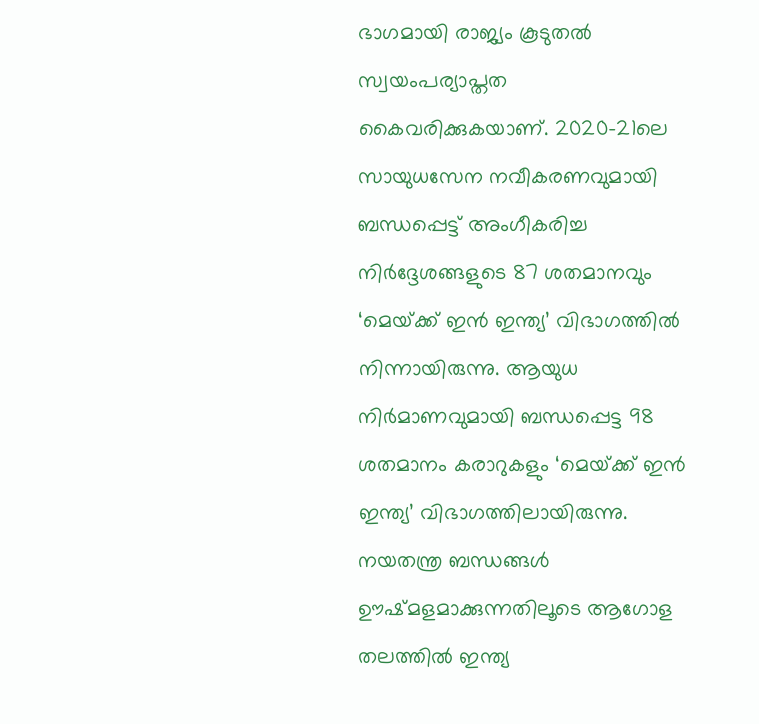ഭാഗമായി രാജ്യം കൂടുതല്‍ സ്വയംപര്യാപ്തത കൈവരിക്കുകയാണ്. 2020-21ലെ സായുധസേന നവീകരണവുമായി ബന്ധപ്പെട്ട് അംഗീകരിച്ച നിര്‍ദ്ദേശങ്ങളുടെ 87 ശതമാനവും ‘മെയ്‌ക്ക് ഇന്‍ ഇന്ത്യ’ വിഭാഗത്തില്‍ നിന്നായിരുന്നു. ആയുധ നിര്‍മാണവുമായി ബന്ധപ്പെട്ട 98 ശതമാനം കരാറുകളും ‘മെയ്‌ക്ക് ഇന്‍ ഇന്ത്യ’ വിഭാഗത്തിലായിരുന്നു. നയതന്ത്ര ബന്ധങ്ങള്‍ ഊഷ്മളമാക്കുന്നതിലൂടെ ആഗോള തലത്തില്‍ ഇന്ത്യ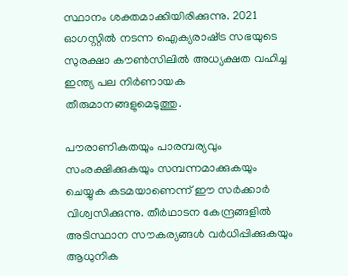സ്ഥാനം ശക്തമാക്കിയിരിക്കുന്നു. 2021 ഓഗസ്റ്റില്‍ നടന്ന ഐക്യരാഷ്‌ട്ര സഭയുടെ സുരക്ഷാ കൗണ്‍സിലില്‍ അധ്യക്ഷത വഹിച്ച ഇന്ത്യ പല നിര്‍ണായക തീരുമാനങ്ങളുമെടുത്തു.

പൗരാണികതയും പാരമ്പര്യവും സംരക്ഷിക്കുകയും സമ്പന്നമാക്കുകയും ചെയ്യുക കടമയാണെന്ന് ഈ സര്‍ക്കാര്‍ വിശ്വസിക്കുന്നു. തീര്‍ഥാടന കേന്ദ്രങ്ങളില്‍ അടിസ്ഥാന സൗകര്യങ്ങള്‍ വര്‍ധിപ്പിക്കുകയും ആധുനിക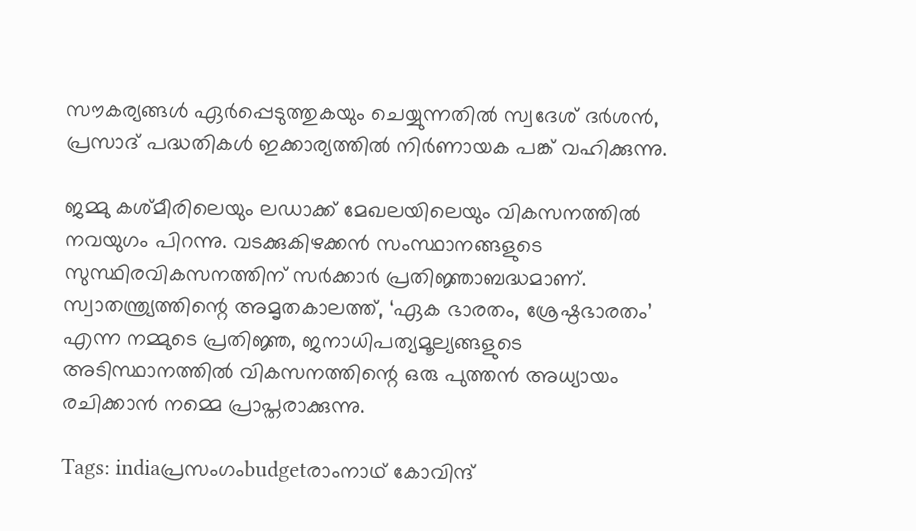സൗകര്യങ്ങള്‍ ഏര്‍പ്പെടുത്തുകയും ചെയ്യുന്നതില്‍ സ്വദേശ് ദര്‍ശന്‍, പ്രസാദ് പദ്ധതികള്‍ ഇക്കാര്യത്തില്‍ നിര്‍ണായക പങ്ക് വഹിക്കുന്നു.

ജമ്മു കശ്മീരിലെയും ലഡാക്ക് മേഖലയിലെയും വികസനത്തില്‍ നവയുഗം പിറന്നു. വടക്കുകിഴക്കന്‍ സംസ്ഥാനങ്ങളുടെ സുസ്ഥിരവികസനത്തിന് സര്‍ക്കാര്‍ പ്രതിജ്ഞാബദ്ധമാണ്. സ്വാതന്ത്ര്യത്തിന്റെ അമൃതകാലത്ത്, ‘ഏക ഭാരതം, ശ്രേഷ്ഠഭാരതം’ എന്ന നമ്മുടെ പ്രതിജ്ഞ, ജനാധിപത്യമൂല്യങ്ങളുടെ അടിസ്ഥാനത്തില്‍ വികസനത്തിന്റെ ഒരു പുത്തന്‍ അധ്യായം രചിക്കാന്‍ നമ്മെ പ്രാപ്തരാക്കുന്നു.

Tags: indiaപ്രസംഗംbudgetരാംനാഥ് കോവിന്ദ്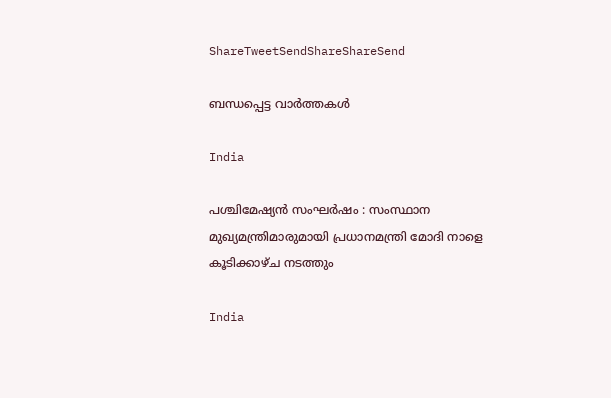ShareTweetSendShareShareSend

ബന്ധപ്പെട്ട വാര്‍ത്തകള്‍

India

പശ്ചിമേഷ്യൻ സംഘർഷം : സംസ്ഥാന മുഖ്യമന്ത്രിമാരുമായി പ്രധാനമന്ത്രി മോദി നാളെ കൂടിക്കാഴ്ച നടത്തും

India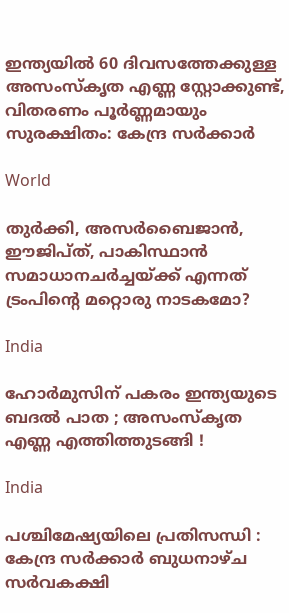ഇന്ത്യയിൽ 60 ദിവസത്തേക്കുള്ള അസംസ്കൃത എണ്ണ സ്റ്റോക്കുണ്ട്, വിതരണം പൂർണ്ണമായും സുരക്ഷിതം: കേന്ദ്ര സർക്കാർ

World

തുര്‍ക്കി, അസര്‍ബൈജാന്‍, ഈജിപ്ത്, പാകിസ്ഥാന്‍ സമാധാനചര്‍ച്ചയ്‌ക്ക് എന്നത് ട്രംപിന്റെ മറ്റൊരു നാടകമോ?

India

ഹോർമുസിന് പകരം ഇന്ത്യയുടെ ബദൽ പാത ; അസംസ്കൃത എണ്ണ എത്തിത്തുടങ്ങി !

India

പശ്ചിമേഷ്യയിലെ പ്രതിസന്ധി : കേന്ദ്ര സർക്കാർ ബുധനാഴ്ച സർവകക്ഷി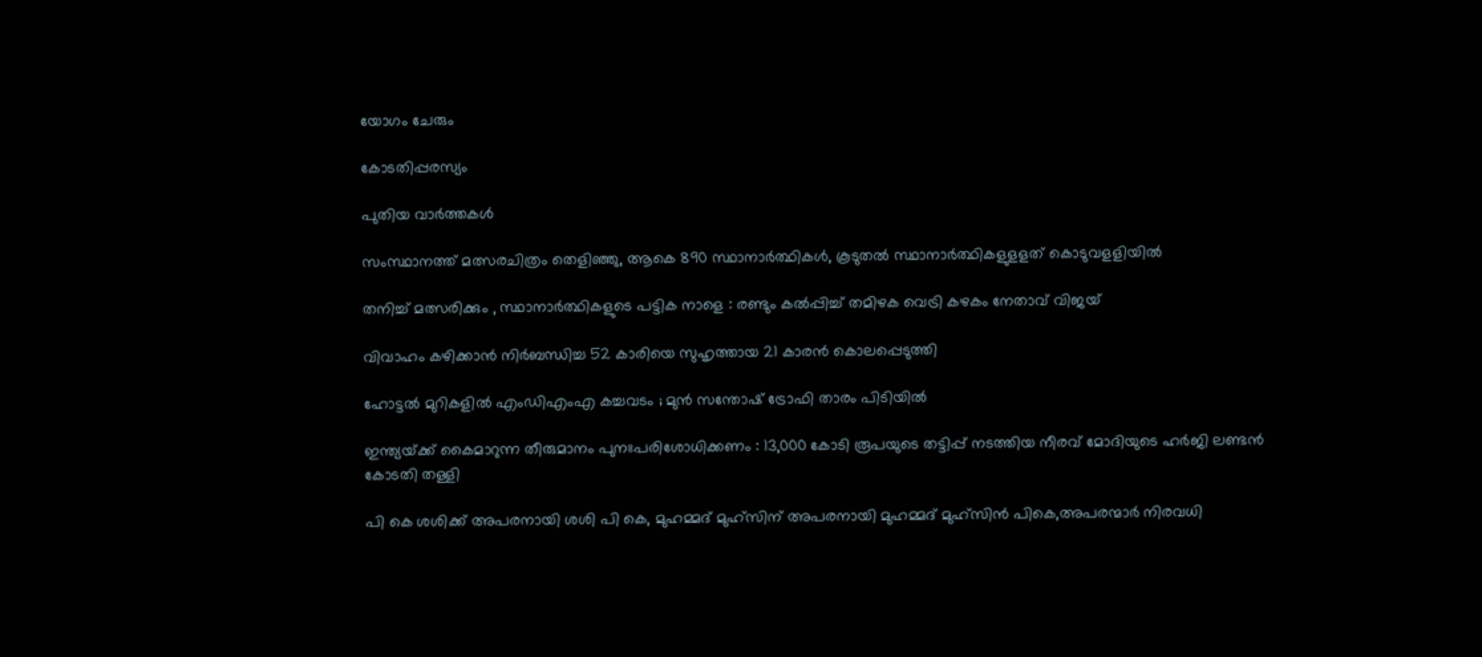യോഗം ചേരും

കോടതിപ്പരസ്യം

പുതിയ വാര്‍ത്തകള്‍

സംസ്ഥാനത്ത് മത്സരചിത്രം തെളിഞ്ഞു, ആകെ 890 സ്ഥാനാര്‍ത്ഥികള്‍, കൂടുതല്‍ സ്ഥാനാര്‍ത്ഥികളുളളത് കൊടുവളളിയില്‍

തനിച്ച് മത്സരിക്കും , സ്ഥാനാർത്ഥികളുടെ പട്ടിക നാളെ : രണ്ടും കൽപ്പിച്ച് തമിഴക വെട്രി കഴകം നേതാവ് വിജയ്

വിവാഹം കഴിക്കാൻ നിർബന്ധിച്ച 52 കാരിയെ സുഹൃത്തായ 21 കാരൻ കൊലപ്പെടുത്തി

ഹോട്ടൽ മുറികളിൽ എംഡിഎംഎ കച്ചവടം ; മുൻ സന്തോഷ് ട്രോഫി താരം പിടിയിൽ

ഇന്ത്യയ്‌ക്ക് കൈമാറുന്ന തീരുമാനം പുനഃപരിശോധിക്കണം : 13,000 കോടി രൂപയുടെ തട്ടിപ്പ് നടത്തിയ നീരവ് മോദിയുടെ ഹർജി ലണ്ടൻ കോടതി തള്ളി

പി കെ ശശിക്ക് അപരനായി ശശി പി കെ, മുഹമ്മദ് മുഹ്സിന് അപരനായി മുഹമ്മദ് മുഹ്‌സിന്‍ പികെ,അപരന്മാര്‍ നിരവധി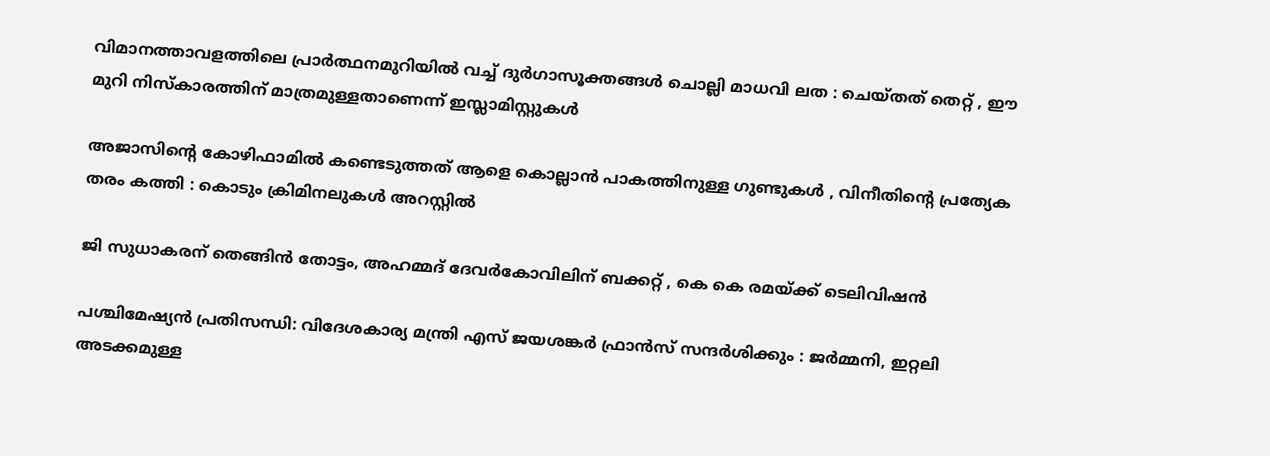വിമാനത്താവളത്തിലെ പ്രാർത്ഥനമുറിയിൽ വച്ച് ദുർഗാസൂക്തങ്ങൾ ചൊല്ലി മാധവി ലത : ചെയ്തത് തെറ്റ് , ഈ മുറി നിസ്കാരത്തിന് മാത്രമുള്ളതാണെന്ന് ഇസ്ലാമിസ്റ്റുകൾ

അജാസിന്റെ കോഴിഫാമിൽ കണ്ടെടുത്തത് ആളെ കൊല്ലാൻ പാകത്തിനുള്ള ഗുണ്ടുകൾ , വിനീതിന്റെ പ്രത്യേക തരം കത്തി : കൊടും ക്രിമിനലുകൾ അറസ്റ്റിൽ

ജി സുധാകരന് തെങ്ങിന്‍ തോട്ടം, അഹമ്മദ് ദേവര്‍കോവിലിന് ബക്കറ്റ് , കെ കെ രമയ്‌ക്ക് ടെലിവിഷന്‍

പശ്ചിമേഷ്യൻ പ്രതിസന്ധി: വിദേശകാര്യ മന്ത്രി എസ് ജയശങ്കർ ഫ്രാൻസ് സന്ദർശിക്കും : ജർമ്മനി, ഇറ്റലി അടക്കമുള്ള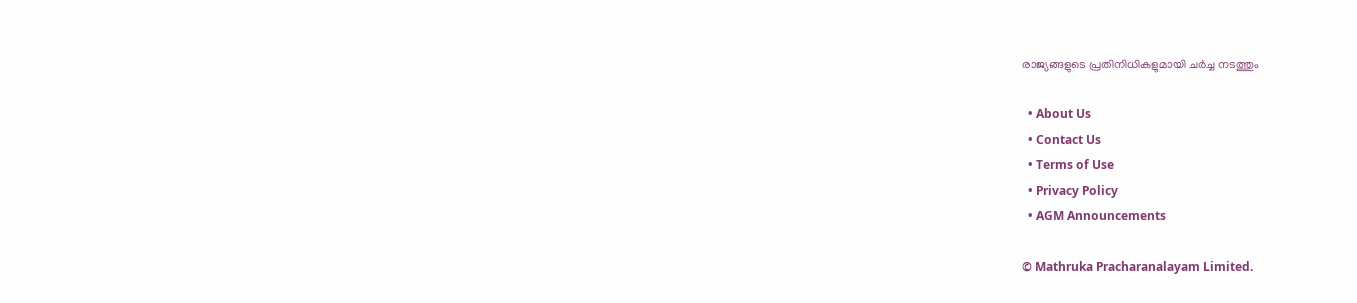രാജ്യങ്ങളുടെ പ്രതിനിധികളുമായി ചർച്ച നടത്തും

  • About Us
  • Contact Us
  • Terms of Use
  • Privacy Policy
  • AGM Announcements

© Mathruka Pracharanalayam Limited.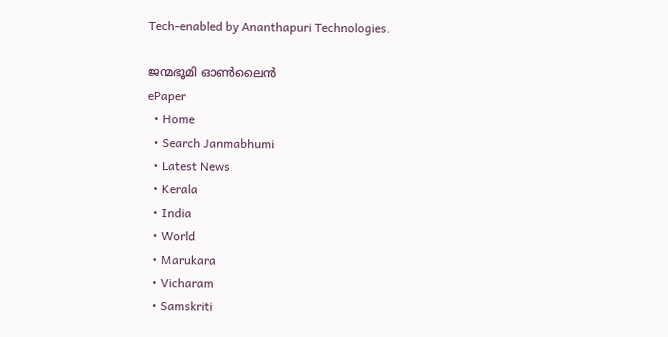Tech-enabled by Ananthapuri Technologies.

ജന്മഭൂമി ഓണ്‍ലൈന്‍
ePaper
  • Home
  • Search Janmabhumi
  • Latest News
  • Kerala
  • India
  • World
  • Marukara
  • Vicharam
  • Samskriti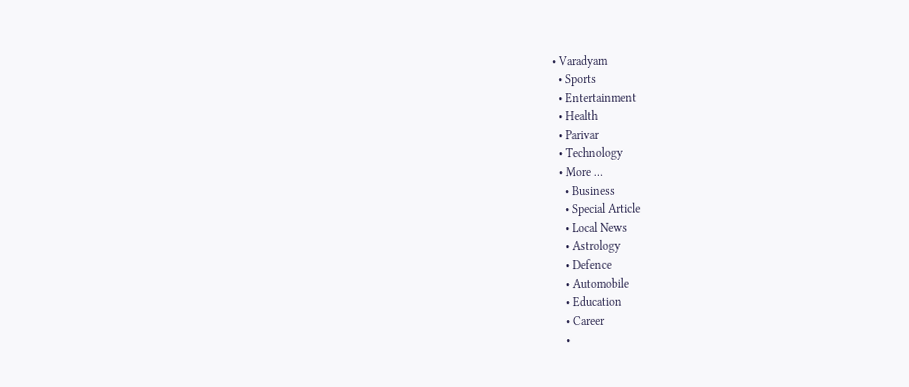• Varadyam
  • Sports
  • Entertainment
  • Health
  • Parivar
  • Technology
  • More …
    • Business
    • Special Article
    • Local News
    • Astrology
    • Defence
    • Automobile
    • Education
    • Career
    •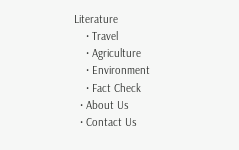Literature
    • Travel
    • Agriculture
    • Environment
    • Fact Check
  • About Us
  • Contact Us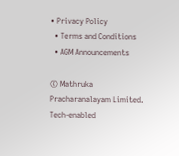• Privacy Policy
  • Terms and Conditions
  • AGM Announcements

© Mathruka Pracharanalayam Limited.
Tech-enabled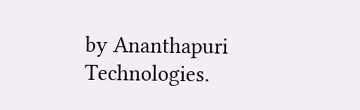by Ananthapuri Technologies.